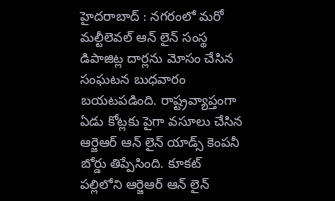హైదరాబాద్ : నగరంలో మరో మల్టీలెవల్ ఆన్ లైన్ సంస్థ డిపాజిట్ల దార్లను మోసం చేసిన సంఘటన బుధవారం బయటపడింది. రాష్ట్రవ్యాప్తంగా ఏడు కోట్లకు పైగా వసూలు చేసిన ఆర్జెఆర్ ఆన్ లైన్ యాడ్స్ కెంపనీ బోర్డు తిప్పేసింది. కూకట్ పల్లిలోని ఆర్జెఆర్ ఆన్ లైన్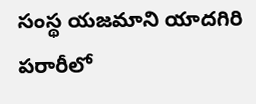సంస్థ యజమాని యాదగిరి పరారీలో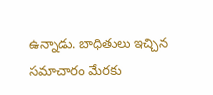ఉన్నాడు. బాధితులు ఇచ్చిన సమాచారం మేరకు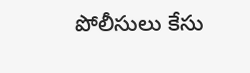పోలీసులు కేసు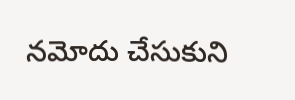నమోదు చేసుకుని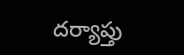దర్యాప్తు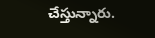చేస్తున్నారు.